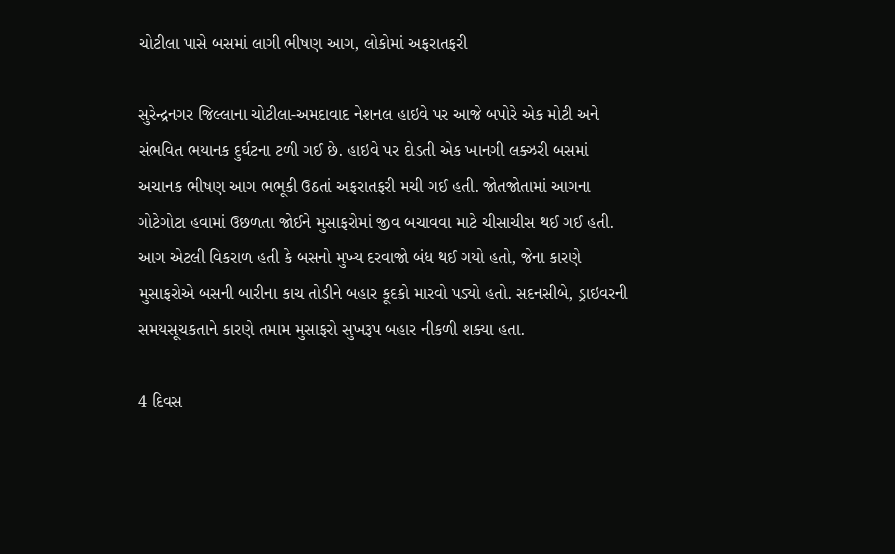ચોટીલા પાસે બસમાં લાગી ભીષણ આગ, લોકોમાં અફરાતફરી

સુરેન્દ્રનગર જિલ્લાના ચોટીલા-અમદાવાદ નેશનલ હાઇવે પર આજે બપોરે એક મોટી અને સંભવિત ભયાનક દુર્ઘટના ટળી ગઈ છે. હાઇવે પર દોડતી એક ખાનગી લક્ઝરી બસમાં અચાનક ભીષણ આગ ભભૂકી ઉઠતાં અફરાતફરી મચી ગઈ હતી. જોતજોતામાં આગના ગોટેગોટા હવામાં ઉછળતા જોઈને મુસાફરોમાં જીવ બચાવવા માટે ચીસાચીસ થઈ ગઈ હતી. આગ એટલી વિકરાળ હતી કે બસનો મુખ્ય દરવાજો બંધ થઈ ગયો હતો, જેના કારણે મુસાફરોએ બસની બારીના કાચ તોડીને બહાર કૂદકો મારવો પડ્યો હતો. સદનસીબે, ડ્રાઇવરની સમયસૂચકતાને કારણે તમામ મુસાફરો સુખરૂપ બહાર નીકળી શક્યા હતા.

4 દિવસ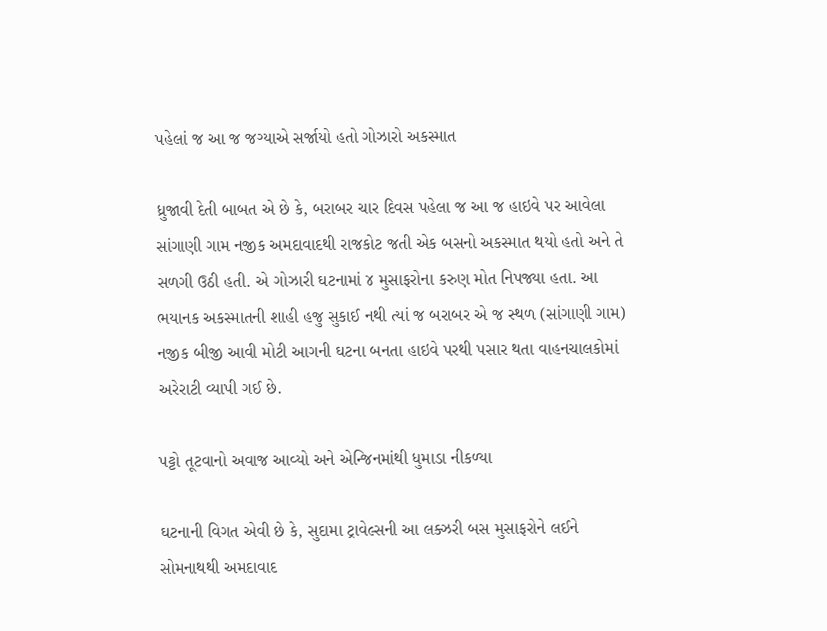પહેલાં જ આ જ જગ્યાએ સર્જાયો હતો ગોઝારો અકસ્માત

ધ્રુજાવી દેતી બાબત એ છે કે, બરાબર ચાર દિવસ પહેલા જ આ જ હાઇવે પર આવેલા સાંગાણી ગામ નજીક અમદાવાદથી રાજકોટ જતી એક બસનો અકસ્માત થયો હતો અને તે સળગી ઉઠી હતી. એ ગોઝારી ઘટનામાં ૪ મુસાફરોના કરુણ મોત નિપજ્યા હતા. આ ભયાનક અકસ્માતની શાહી હજુ સુકાઈ નથી ત્યાં જ બરાબર એ જ સ્થળ (સાંગાણી ગામ) નજીક બીજી આવી મોટી આગની ઘટના બનતા હાઇવે પરથી પસાર થતા વાહનચાલકોમાં અરેરાટી વ્યાપી ગઈ છે.

પટ્ટો તૂટવાનો અવાજ આવ્યો અને એન્જિનમાંથી ધુમાડા નીકળ્યા

ઘટનાની વિગત એવી છે કે, સુદામા ટ્રાવેલ્સની આ લક્ઝરી બસ મુસાફરોને લઈને સોમનાથથી અમદાવાદ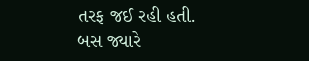તરફ જઈ રહી હતી. બસ જ્યારે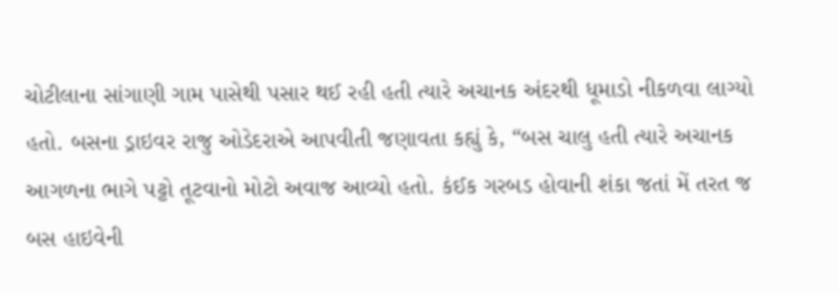ચોટીલાના સાંગાણી ગામ પાસેથી પસાર થઈ રહી હતી ત્યારે અચાનક અંદરથી ધૂમાડો નીકળવા લાગ્યો હતો. બસના ડ્રાઇવર રાજુ ઓડેદરાએ આપવીતી જણાવતા કહ્યું કે, “બસ ચાલુ હતી ત્યારે અચાનક આગળના ભાગે પટ્ટો તૂટવાનો મોટો અવાજ આવ્યો હતો. કંઈક ગરબડ હોવાની શંકા જતાં મેં તરત જ બસ હાઇવેની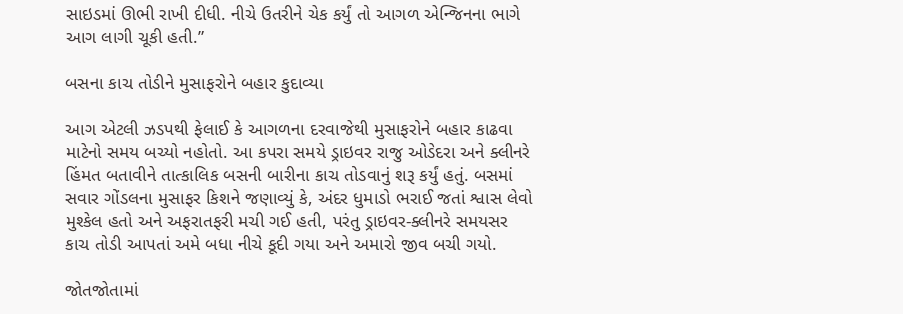સાઇડમાં ઊભી રાખી દીધી. નીચે ઉતરીને ચેક કર્યું તો આગળ એન્જિનના ભાગે આગ લાગી ચૂકી હતી.”

બસના કાચ તોડીને મુસાફરોને બહાર કુદાવ્યા

આગ એટલી ઝડપથી ફેલાઈ કે આગળના દરવાજેથી મુસાફરોને બહાર કાઢવા માટેનો સમય બચ્યો નહોતો. આ કપરા સમયે ડ્રાઇવર રાજુ ઓડેદરા અને ક્લીનરે હિંમત બતાવીને તાત્કાલિક બસની બારીના કાચ તોડવાનું શરૂ કર્યું હતું. બસમાં સવાર ગોંડલના મુસાફર કિશને જણાવ્યું કે, અંદર ધુમાડો ભરાઈ જતાં શ્વાસ લેવો મુશ્કેલ હતો અને અફરાતફરી મચી ગઈ હતી, પરંતુ ડ્રાઇવર-ક્લીનરે સમયસર કાચ તોડી આપતાં અમે બધા નીચે કૂદી ગયા અને અમારો જીવ બચી ગયો.

જોતજોતામાં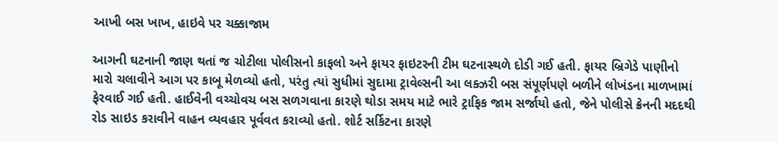આખી બસ ખાખ, હાઇવે પર ચક્કાજામ

આગની ઘટનાની જાણ થતાં જ ચોટીલા પોલીસનો કાફલો અને ફાયર ફાઇટરની ટીમ ઘટનાસ્થળે દોડી ગઈ હતી. ફાયર બ્રિગેડે પાણીનો મારો ચલાવીને આગ પર કાબૂ મેળવ્યો હતો, પરંતુ ત્યાં સુધીમાં સુદામા ટ્રાવેલ્સની આ લક્ઝરી બસ સંપૂર્ણપણે બળીને લોખંડના માળખામાં ફેરવાઈ ગઈ હતી. હાઈવેની વચ્ચોવચ બસ સળગવાના કારણે થોડા સમય માટે ભારે ટ્રાફિક જામ સર્જાયો હતો, જેને પોલીસે ક્રેનની મદદથી રોડ સાઇડ કરાવીને વાહન વ્યવહાર પૂર્વવત કરાવ્યો હતો. શોર્ટ સર્કિટના કારણે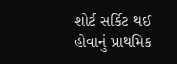શોર્ટ સર્કિટ થઈ હોવાનું પ્રાથમિક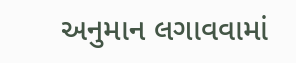અનુમાન લગાવવામાં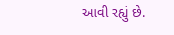આવી રહ્યું છે.